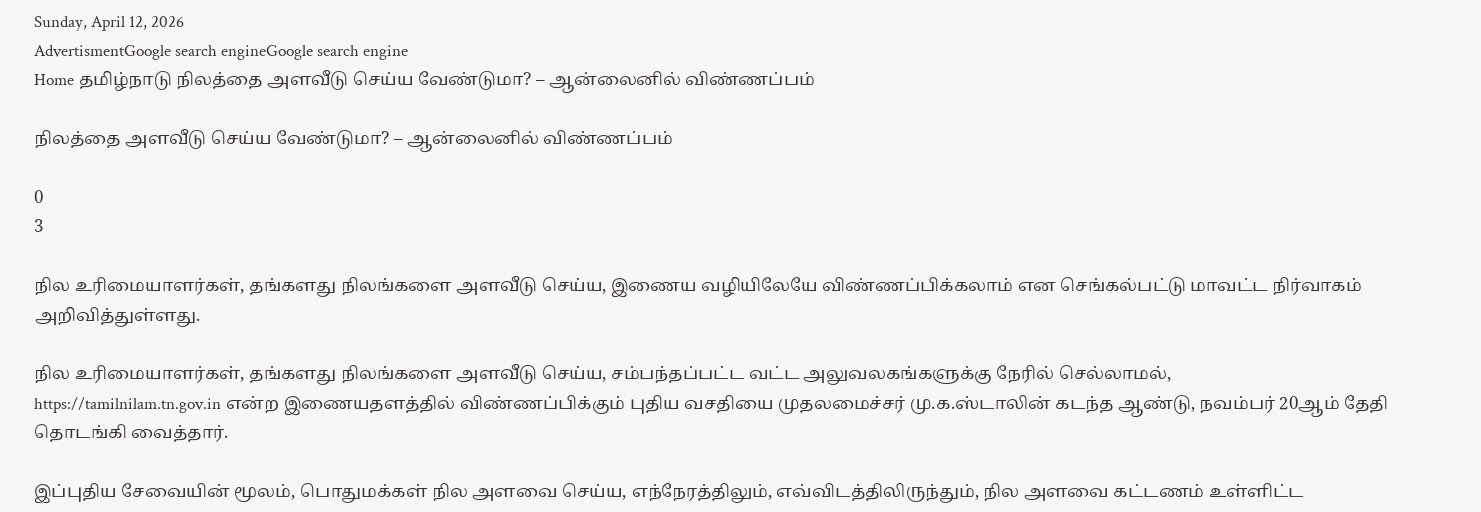Sunday, April 12, 2026
AdvertismentGoogle search engineGoogle search engine
Home தமிழ்நாடு நிலத்தை அளவீடு செய்ய வேண்டுமா? – ஆன்லைனில் விண்ணப்பம்

நிலத்தை அளவீடு செய்ய வேண்டுமா? – ஆன்லைனில் விண்ணப்பம்

0
3

நில உரிமையாளர்கள், தங்களது நிலங்களை அளவீடு செய்ய, இணைய வழியிலேயே விண்ணப்பிக்கலாம் என செங்கல்பட்டு மாவட்ட நிர்வாகம் அறிவித்துள்ளது.

நில உரிமையாளர்கள், தங்களது நிலங்களை அளவீடு செய்ய, சம்பந்தப்பட்ட வட்ட அலுவலகங்களுக்கு நேரில் செல்லாமல்,
https://tamilnilam.tn.gov.in என்ற இணையதளத்தில் விண்ணப்பிக்கும் புதிய வசதியை முதலமைச்சர் மு.க.ஸ்டாலின் கடந்த ஆண்டு, நவம்பர் 20ஆம் தேதி தொடங்கி வைத்தார்.

இப்புதிய சேவையின் மூலம், பொதுமக்கள் நில அளவை செய்ய, எந்நேரத்திலும், எவ்விடத்திலிருந்தும், நில அளவை கட்டணம் உள்ளிட்ட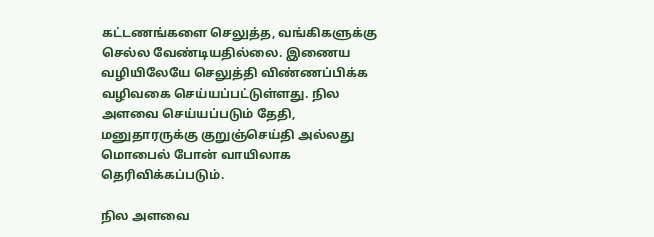கட்டணங்களை செலுத்த, வங்கிகளுக்கு செல்ல வேண்டியதில்லை. இணைய வழியிலேயே செலுத்தி விண்ணப்பிக்க வழிவகை செய்யப்பட்டுள்ளது. நில அளவை செய்யப்படும் தேதி, மனுதாரருக்கு குறுஞ்செய்தி அல்லது மொபைல் போன் வாயிலாக தெரிவிக்கப்படும்.

நில அளவை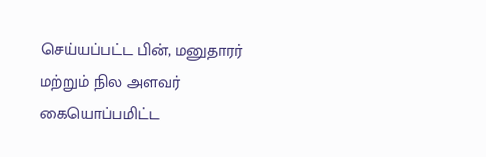செய்யப்பட்ட பின், மனுதாரர் மற்றும் நில அளவர் கையொப்பமிட்ட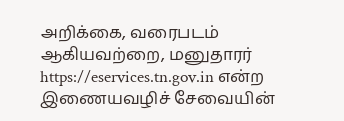அறிக்கை, வரைபடம் ஆகியவற்றை, மனுதாரர் https://eservices.tn.gov.in என்ற இணையவழிச் சேவையின்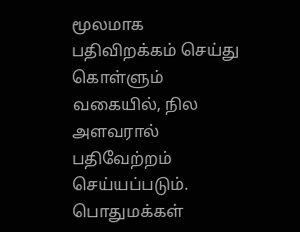மூலமாக பதிவிறக்கம் செய்து கொள்ளும் வகையில், நில அளவரால் பதிவேற்றம் செய்யப்படும். பொதுமக்கள்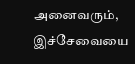அனைவரும், இச்சேவையை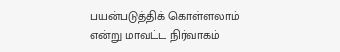பயன்படுத்திக் கொள்ளலாம் என்று மாவட்ட நிர்வாகம்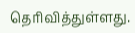தெரிவித்துள்ளது.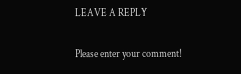LEAVE A REPLY

Please enter your comment!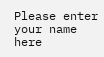Please enter your name here